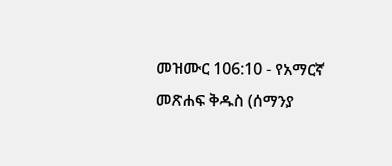መዝሙር 106:10 - የአማርኛ መጽሐፍ ቅዱስ (ሰማንያ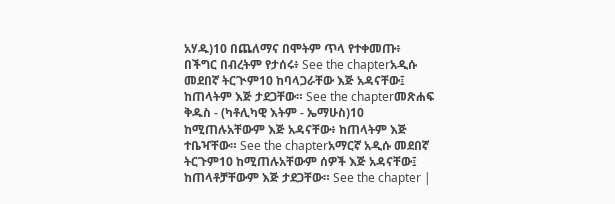አሃዱ)10 በጨለማና በሞትም ጥላ የተቀመጡ፥ በችግር በብረትም የታሰሩ፥ See the chapterአዲሱ መደበኛ ትርጒም10 ከባላጋራቸው እጅ አዳናቸው፤ ከጠላትም እጅ ታደጋቸው። See the chapterመጽሐፍ ቅዱስ - (ካቶሊካዊ እትም - ኤማሁስ)10 ከሚጠሉአቸውም እጅ አዳናቸው፥ ከጠላትም እጅ ተቤዣቸው። See the chapterአማርኛ አዲሱ መደበኛ ትርጉም10 ከሚጠሉአቸውም ሰዎች እጅ አዳናቸው፤ ከጠላቶቻቸውም እጅ ታደጋቸው። See the chapter |